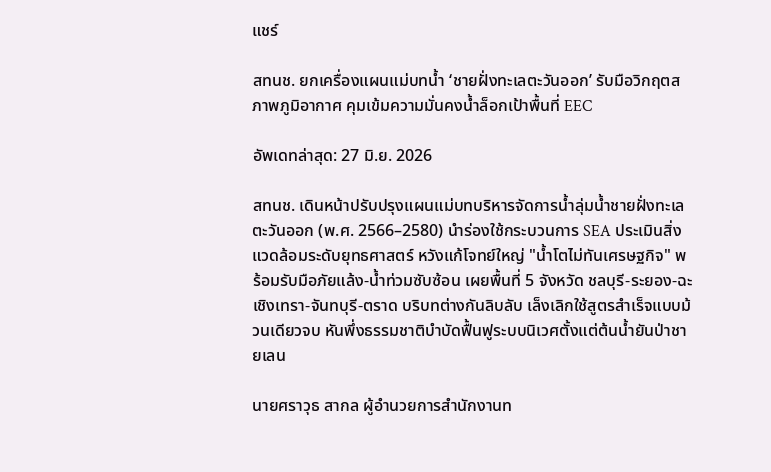แชร์

สทนช. ยกเครื่องแผนแม่บทน้ำ ‘ชายฝั่งทะเลตะวันออก’ รับมือวิกฤตสภาพภูมิอากาศ คุมเข้มความมั่นคงน้ำล็อกเป้าพื้นที่ EEC

อัพเดทล่าสุด: 27 มิ.ย. 2026

สทนช. เดินหน้าปรับปรุงแผนแม่บทบริหารจัดการน้ำลุ่มน้ำชายฝั่งทะเลตะวันออก (พ.ศ. 2566–2580) นำร่องใช้กระบวนการ SEA ประเมินสิ่งแวดล้อมระดับยุทธศาสตร์ หวังแก้โจทย์ใหญ่ "น้ำโตไม่ทันเศรษฐกิจ" พร้อมรับมือภัยแล้ง-น้ำท่วมซับซ้อน เผยพื้นที่ 5 จังหวัด ชลบุรี-ระยอง-ฉะเชิงเทรา-จันทบุรี-ตราด บริบทต่างกันลิบลับ เล็งเลิกใช้สูตรสำเร็จแบบม้วนเดียวจบ หันพึ่งธรรมชาติบำบัดฟื้นฟูระบบนิเวศตั้งแต่ต้นน้ำยันป่าชายเลน

นายศราวุธ สากล ผู้อำนวยการสำนักงานท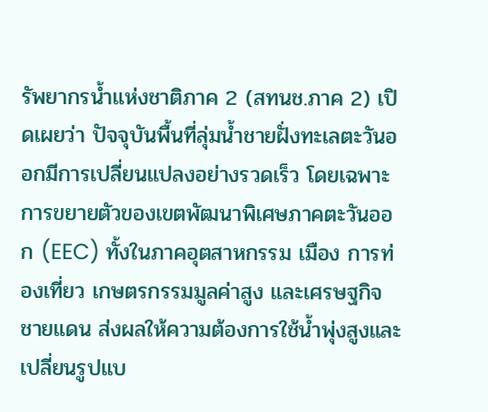รัพยากรน้ำแห่งชาติภาค 2 (สทนช.ภาค 2) เปิดเผยว่า ปัจจุบันพื้นที่ลุ่มน้ำชายฝั่งทะเลตะวันออกมีการเปลี่ยนแปลงอย่างรวดเร็ว โดยเฉพาะการขยายตัวของเขตพัฒนาพิเศษภาคตะวันออก (EEC) ทั้งในภาคอุตสาหกรรม เมือง การท่องเที่ยว เกษตรกรรมมูลค่าสูง และเศรษฐกิจชายแดน ส่งผลให้ความต้องการใช้น้ำพุ่งสูงและเปลี่ยนรูปแบ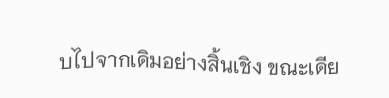บไปจากเดิมอย่างสิ้นเชิง ขณะเดีย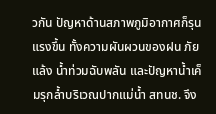วกัน ปัญหาด้านสภาพภูมิอากาศก็รุนแรงขึ้น ทั้งความผันผวนของฝน ภัยแล้ง น้ำท่วมฉับพลัน และปัญหาน้ำเค็มรุกล้ำบริเวณปากแม่น้ำ สทนช. จึง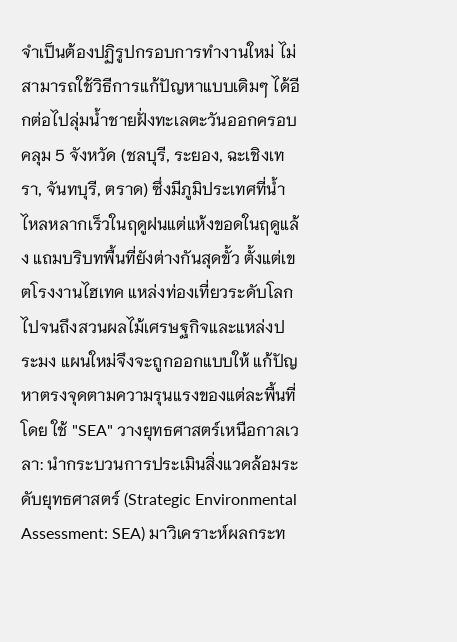จำเป็นต้องปฏิรูปกรอบการทำงานใหม่ ไม่สามารถใช้วิธีการแก้ปัญหาแบบเดิมๆ ได้อีกต่อไปลุ่มน้ำชายฝั่งทะเลตะวันออกครอบคลุม 5 จังหวัด (ชลบุรี, ระยอง, ฉะเชิงเทรา, จันทบุรี, ตราด) ซึ่งมีภูมิประเทศที่น้ำไหลหลากเร็วในฤดูฝนแต่แห้งขอดในฤดูแล้ง แถมบริบทพื้นที่ยังต่างกันสุดขั้ว ตั้งแต่เขตโรงงานไฮเทค แหล่งท่องเที่ยวระดับโลก ไปจนถึงสวนผลไม้เศรษฐกิจและแหล่งประมง แผนใหม่จึงจะถูกออกแบบให้ แก้ปัญหาตรงจุดตามความรุนแรงของแต่ละพื้นที่ โดย ใช้ "SEA" วางยุทธศาสตร์เหนือกาลเวลา: นำกระบวนการประเมินสิ่งแวดล้อมระดับยุทธศาสตร์ (Strategic Environmental Assessment: SEA) มาวิเคราะห์ผลกระท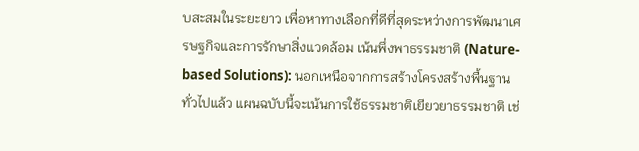บสะสมในระยะยาว เพื่อหาทางเลือกที่ดีที่สุดระหว่างการพัฒนาเศรษฐกิจและการรักษาสิ่งแวดล้อม เน้นพึ่งพาธรรมชาติ (Nature-based Solutions): นอกเหนือจากการสร้างโครงสร้างพื้นฐานทั่วไปแล้ว แผนฉบับนี้จะเน้นการใช้ธรรมชาติเยียวยาธรรมชาติ เช่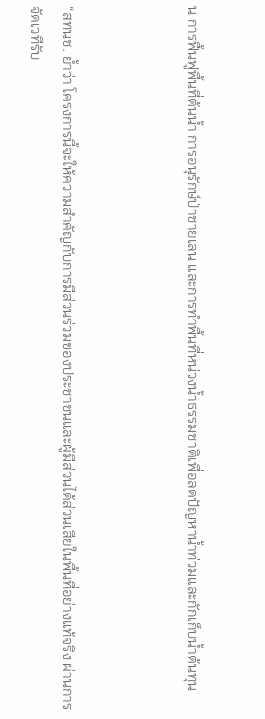น การฟื้นฟูพื้นที่ต้นน้ำ การอนุรักษ์ป่าชายเลน และการทำพื้นที่หน่วงน้ำธรรมชาติเพื่อลดปัญหาน้ำท่วมและกักเก็บน้ำต้นทุน



“สทนช. ย้ำว่า โครงการนี้จะให้ความสำคัญกับการมีส่วนร่วมของประชาชนและผู้มีส่วนได้ส่วนเสียในพื้นที่อย่างแท้จริง ผ่านการจัดเวทีรับ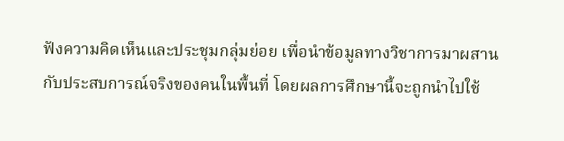ฟังความคิดเห็นและประชุมกลุ่มย่อย เพื่อนำข้อมูลทางวิชาการมาผสานกับประสบการณ์จริงของคนในพื้นที่ โดยผลการศึกษานี้จะถูกนำไปใช้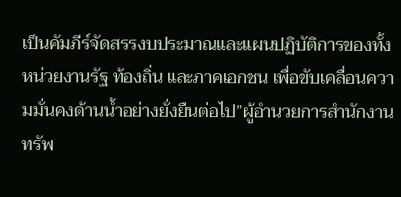เป็นคัมภีร์จัดสรรงบประมาณและแผนปฏิบัติการของทั้งหน่วยงานรัฐ ท้องถิ่น และภาคเอกชน เพื่อขับเคลื่อนความมั่นคงด้านน้ำอย่างยั่งยืนต่อไป”ผู้อำนวยการสำนักงานทรัพ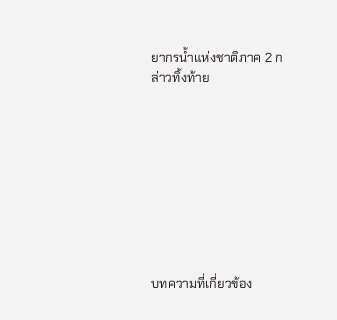ยากรน้ำแห่งชาติภาค 2 กล่าวทิ้งท้าย









บทความที่เกี่ยวข้อง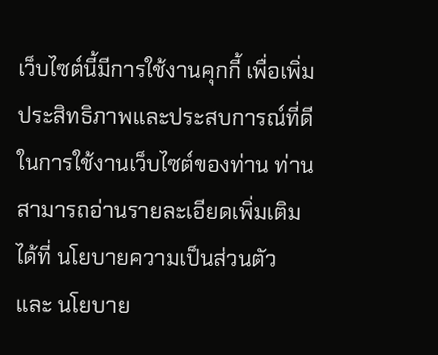เว็บไซต์นี้มีการใช้งานคุกกี้ เพื่อเพิ่มประสิทธิภาพและประสบการณ์ที่ดีในการใช้งานเว็บไซต์ของท่าน ท่านสามารถอ่านรายละเอียดเพิ่มเติมได้ที่ นโยบายความเป็นส่วนตัว และ นโยบาย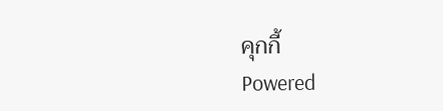คุกกี้
Powered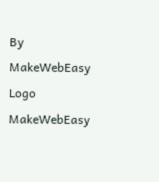By MakeWebEasy Logo MakeWebEasy